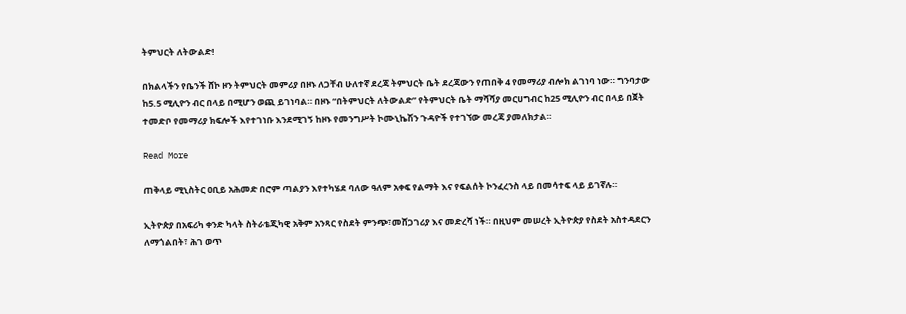ትምህርት ለትውልድ!

በክልላችን የቤንች ሸኮ ዞን ትምህርት መምሪያ በዞኑ ለጋቸብ ሁለተኛ ደረጃ ትምህርት ቤት ደረጃውን የጠበቅ 4 የመማሪያ ብሎክ ልገነባ ነው። ግንባታው ከ5.5 ሚሊዮን ብር በላይ በሚሆን ወጪ ይገነባል። በዞኑ “በትምህርት ለትውልድ” የትምህርት ቤት ማሻሻያ መርሀግብር ከ25 ሚሊዮን ብር በላይ በጀት ተመድቦ የመማሪያ ክፍሎች እየተገነቡ እንደሚገኝ ከዞኑ የመንግሥት ኮሙኒኬሽን ጉዳዮች የተገኘው መረጃ ያመለክታል።

Read More

ጠቅላይ ሚኒስትር ዐቢይ አሕመድ በሮም ጣልያን እየተካሄደ ባለው ዓለም አቀፍ የልማት እና የፍልሰት ኮንፈረንስ ላይ በመሳተፍ ላይ ይገኛሉ።

ኢትዮጵያ በአፍሪካ ቀንድ ካላት ስትራቴጂካዊ አቅም አንጻር የስደት ምንጭ፣መሸጋገሪያ እና መድረሻ ነች። በዚህም መሠረት ኢትዮጵያ የስደት አስተዳደርን ለማጎልበት፣ ሕገ ወጥ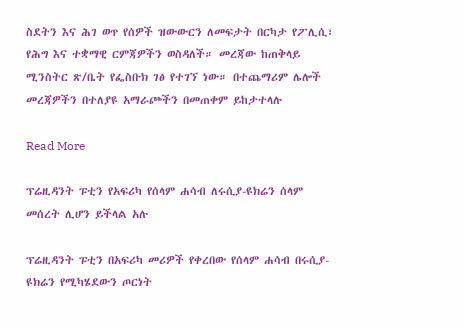ስደትን እና ሕገ ወጥ የሰዎች ዝውውርን ለመፍታት በርካታ የፖሊሲ፣ የሕግ እና ተቋማዊ ርምጃዎችን ወስዳለች። መረጃው ከጠቅላይ ሚንስትር ጽ/ቤት የፌስቡክ ገፅ የተገኘ ነው። በተጨማሪም ሌሎች መረጃዎችን በተለያዩ አማራጮችን በመጠቀም ይከታተላሉ

Read More

ፕሬዚዳንት ፑቲን የአፍሪካ የሰላም ሐሳብ ለሩሲያ-ዩክሬን ሰላም መሰረት ሊሆን ይችላል አሉ

ፕሬዚዳንት ፑቲን በአፍሪካ መሪዎች የቀረበው የሰላም ሐሳብ በሩሲያ-ዩክሬን የሚካሄደውን ጦርነት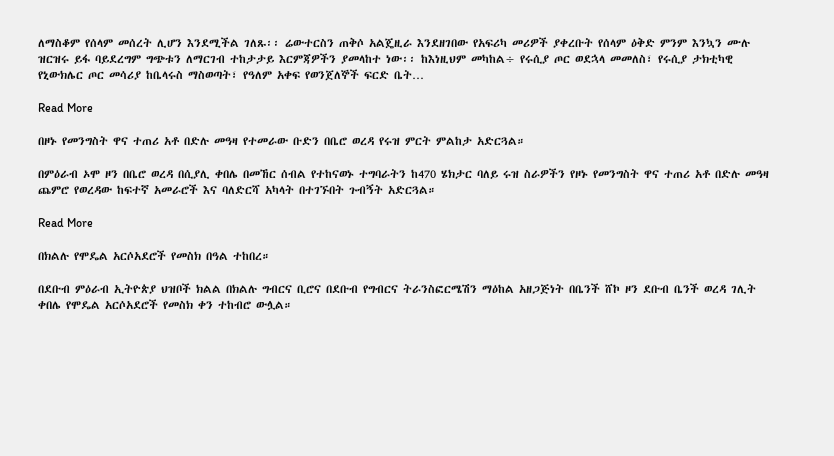ለማስቆም የሰላም መሰረት ሊሆን እንደሚችል ገለጹ፡፡ ሬውተርስን ጠቅሶ አልጄዚራ እንደዘገበው የአፍሪካ መሪዎች ያቀረቡት የሰላም ዕቅድ ምንም እንኳን ሙሉ ዝርዝሩ ይፋ ባይደረግም ግጭቱን ለማርገብ ተከታታይ እርምጃዎችን ያመላከተ ነው፡፡ ከእነዚህም መካከል÷ የሩሲያ ጦር ወደኋላ መመለስ፣ የሩሲያ ታክቲካዊ የኒውክሌር ጦር መሳሪያ ከቤላሩስ ማስወጣት፣ የዓለም አቀፍ የወንጀለኞች ፍርድ ቤት…

Read More

በዞኑ የመንግስት ዋና ተጠሪ አቶ በድሉ መዓዛ የተመራው ቡድን በቤሮ ወረዳ የሩዝ ምርት ምልከታ አድርጓል።

በምዕራብ ኦሞ ዞን በቤሮ ወረዳ በሲያሊ ቀበሌ በመኸር ሰብል የተከናወኑ ተግባራትን ከ470 ሄክታር ባለይ ሩዝ ስራዎችን የዞኑ የመንግስት ዋና ተጠሪ አቶ በድሉ መዓዛ ጨምሮ የወረዳው ከፍተኛ አመራሮች እና ባለድርሻ አካላት በተገኙበት ጉብኝት አድርጓል።

Read More

በክልሉ የሞዴል አርሶአደሮች የመስክ በዓል ተከበረ።

በደቡብ ምዕራብ ኢትዮጵያ ህዝቦች ክልል በክልሉ ግብርና ቢሮና በደቡብ የግብርና ትራንስፎርሜሽን ማዕከል አዘጋጅነት በቤንች ሸኮ ዞን ደቡብ ቤንች ወረዳ ገሊት ቀበሌ የሞዴል አርሶአደሮች የመስክ ቀን ተከብሮ ውሏል።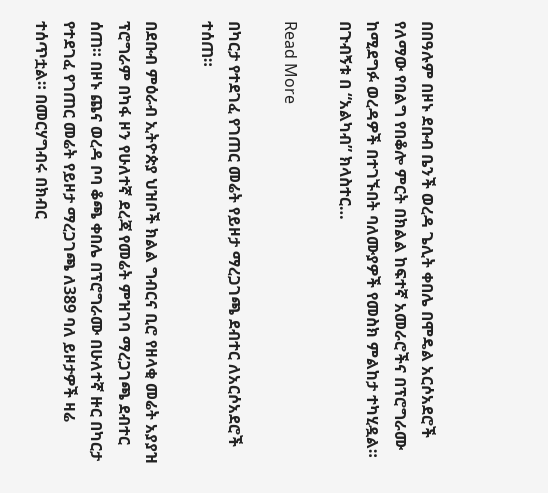በበዓሉም በዞኑ ደቡብ ቤንች ወረዳ ጌሊት ቀበሌ በሞዴል አርሶአደሮች የለማው የበልግ የበቆሎ ምርት በክልል ከፍተኛ አመራሮችና በፕሮግራሙ ከሚደግፉ ወረዳዎች በተገኙበት ባለሙያዎች የመስክ ምልከታ ተካሂዷል። በጉብኝቱ በ “አልካብ” ክላስተር…

Read More

በካርታ የተደገፈ የገጠር መሬት የይዞታ ማረጋገጫ ደብተር ለአርሶአደሮች ተሰጠ።

በደቡብ ምዕራብ ኢትዮጵያ ህዝቦች ክልል ግብርና ቢሮ የዘላቂ መሬት አያያዝ ፕሮግራም በካፋ ዞን የሁለተኛ ደረጃ የመሬት ምዝገባ ማረጋገጫ ደብተር ሰጠ። በዞኑ ጨና ወረዳ ቦባ ቆጫ ቀበሌ በፕሮግራሙ በሁለተኛ ዙር በካርታ የተደገፈ የገጠር መሬት የይዞታ ማረጋገጫ ለ389 ባለ ይዞታዎች ዛሬ ተሰጥቷል። በመርሃግብሩ በክብር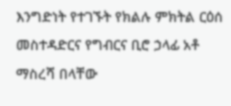እንግድነት የተገኙት የክልሉ ምክትል ርዕሰ መስተዳድርና የግብርና ቢሮ ኃላፊ አቶ ማስረሻ በላቸው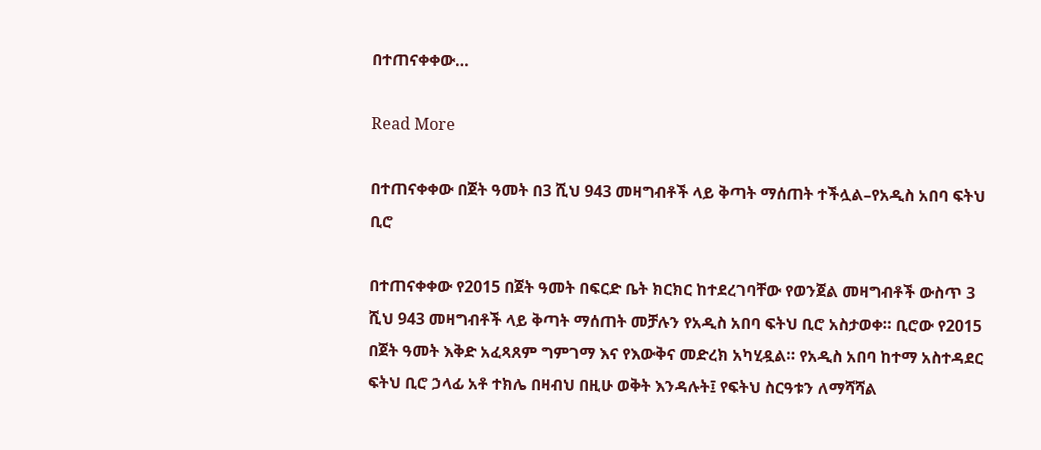በተጠናቀቀው…

Read More

በተጠናቀቀው በጀት ዓመት በ3 ሺህ 943 መዛግብቶች ላይ ቅጣት ማሰጠት ተችሏል–የአዲስ አበባ ፍትህ ቢሮ

በተጠናቀቀው የ2015 በጀት ዓመት በፍርድ ቤት ክርክር ከተደረገባቸው የወንጀል መዛግብቶች ውስጥ 3 ሺህ 943 መዛግብቶች ላይ ቅጣት ማሰጠት መቻሉን የአዲስ አበባ ፍትህ ቢሮ አስታወቀ። ቢሮው የ2015 በጀት ዓመት እቅድ አፈጻጸም ግምገማ እና የእውቅና መድረክ አካሂዷል። የአዲስ አበባ ከተማ አስተዳደር ፍትህ ቢሮ ኃላፊ አቶ ተክሌ በዛብህ በዚሁ ወቅት እንዳሉት፤ የፍትህ ስርዓቱን ለማሻሻል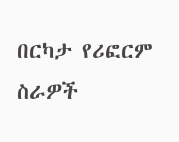በርካታ የሪፎርም ስራዎች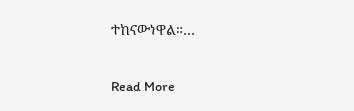ተከናውነዋል።…

Read More